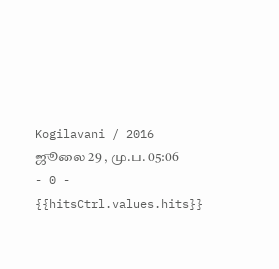Kogilavani / 2016 ஜூலை 29 , மு.ப. 05:06 - 0 - {{hitsCtrl.values.hits}}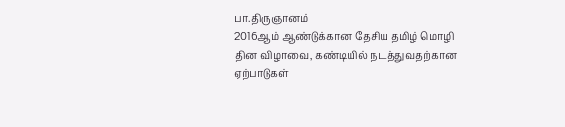பா.திருஞானம்
2016ஆம் ஆண்டுக்கான தேசிய தமிழ் மொழி தின விழாவை, கண்டியில் நடத்துவதற்கான ஏற்பாடுகள்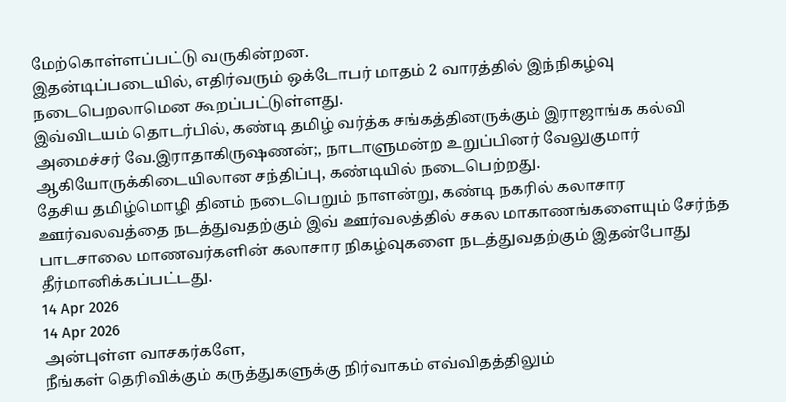மேற்கொள்ளப்பட்டு வருகின்றன.
இதன்டிப்படையில், எதிர்வரும் ஒக்டோபர் மாதம் 2 வாரத்தில் இந்நிகழ்வு நடைபெறலாமென கூறப்பட்டுள்ளது.
இவ்விடயம் தொடர்பில், கண்டி தமிழ் வர்த்க சங்கத்தினருக்கும் இராஜாங்க கல்வி அமைச்சர் வே.இராதாகிருஷணன்;, நாடாளுமன்ற உறுப்பினர் வேலுகுமார் ஆகியோருக்கிடையிலான சந்திப்பு, கண்டியில் நடைபெற்றது.
தேசிய தமிழ்மொழி தினம் நடைபெறும் நாளன்று, கண்டி நகரில் கலாசார ஊர்வலவத்தை நடத்துவதற்கும் இவ் ஊர்வலத்தில் சகல மாகாணங்களையும் சேர்ந்த பாடசாலை மாணவர்களின் கலாசார நிகழ்வுகளை நடத்துவதற்கும் இதன்போது தீர்மானிக்கப்பட்டது.
14 Apr 2026
14 Apr 2026
அன்புள்ள வாசகர்களே,
நீங்கள் தெரிவிக்கும் கருத்துகளுக்கு நிர்வாகம் எவ்விதத்திலும்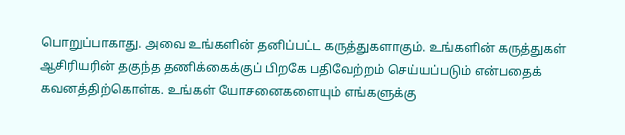பொறுப்பாகாது. அவை உங்களின் தனிப்பட்ட கருத்துகளாகும். உங்களின் கருத்துகள் ஆசிரியரின் தகுந்த தணிக்கைக்குப் பிறகே பதிவேற்றம் செய்யப்படும் என்பதைக் கவனத்திற்கொள்க. உங்கள் யோசனைகளையும் எங்களுக்கு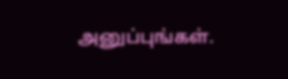அனுப்புங்கள்.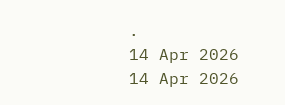.
14 Apr 2026
14 Apr 2026